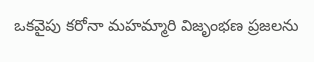ఒకవైపు కరోనా మహమ్మారి విజృంభణ ప్రజలను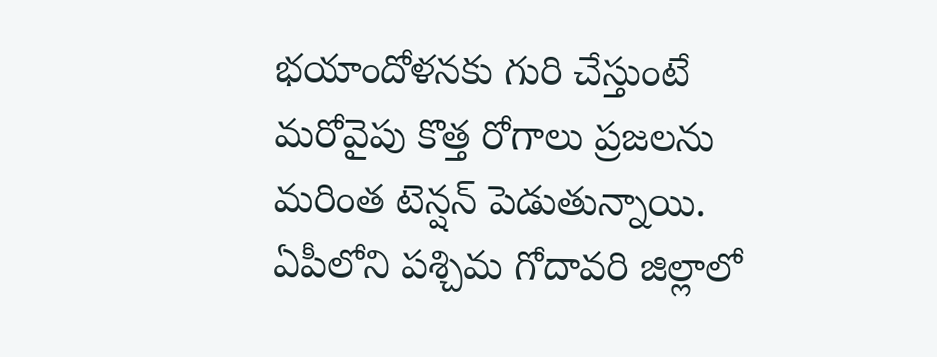భయాందోళనకు గురి చేస్తుంటే మరోవైపు కొత్త రోగాలు ప్రజలను మరింత టెన్షన్ పెడుతున్నాయి. ఏపీలోని పశ్చిమ గోదావరి జిల్లాలో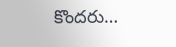కొందరు…